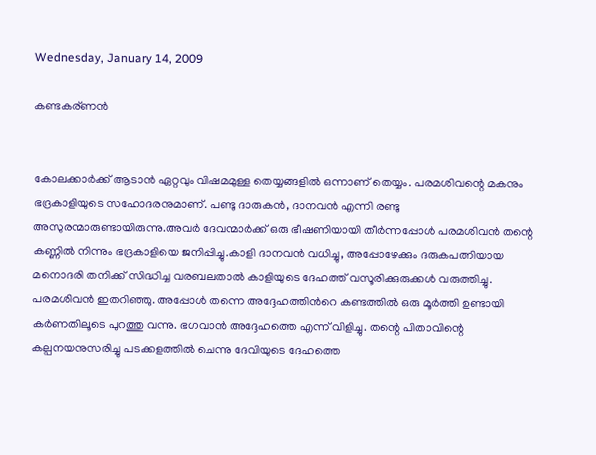Wednesday, January 14, 2009

കണ്ടകര്ണന്‍


കോലക്കാര്‍ക്ക് ആടാന്‍ ഏറ്റവും വിഷമമുള്ള തെയ്യങ്ങളില്‍ ഒന്നാണ് തെയ്യം. പരമശിവന്റെ മകനും ഭദ്രകാളിയുടെ സഹോദരനുമാണ്. പണ്ടു ദാരുകന്‍, ദാനവന്‍ എന്നി രണ്ടു അസുരന്മാരുണ്ടായിരുന്നു.അവര്‍ ദേവന്മാര്‍ക്ക് ഒരു ഭീഷണിയായി തീര്‍ന്നപ്പോള്‍ പരമശിവന്‍ തന്റെ കണ്ണില്‍ നിന്നും ഭദ്രകാളിയെ ജനിപ്പിച്ചു.കാളി ദാനവന്‍ വധിച്ചു, അപ്പോഴേക്കും ദരുകപത്നിയായ മനൊദരി തനിക്ക് സിദ്ധിച്ച വരബലതാല്‍ കാളിയുടെ ദേഹത്ത് വസൂരിക്കുരുക്കള്‍ വരുത്തിച്ചു. പരമശിവന്‍ ഇതറിഞ്ഞു. അപ്പോള്‍ തന്നെ അദ്ദേഹത്തിന്‍റെ കണ്ടത്തില്‍ ഒരു മൂര്‍ത്തി ഉണ്ടായി കര്‍ണതിലൂടെ പുറത്തു വന്നു. ഭഗവാന്‍ അദ്ദേഹത്തെ എന്ന് വിളിച്ചു. തന്റെ പിതാവിന്റെ കല്പനയനുസരിച്ചു പടക്കളത്തില്‍ ചെന്നു ദേവിയുടെ ദേഹത്തെ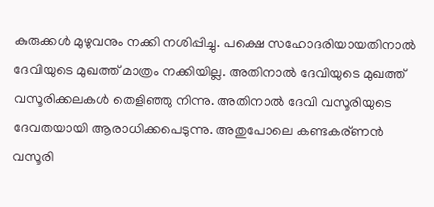കുരുക്കള്‍ മുഴുവനും നക്കി നശിപ്പിച്ചു. പക്ഷെ സഹോദരിയായതിനാല്‍ ദേവിയുടെ മുഖത്ത് മാത്രം നക്കിയില്ല. അതിനാല്‍ ദേവിയുടെ മുഖത്ത് വസൂരിക്കലകള്‍ തെളിഞ്ഞു നിന്നു. അതിനാല്‍ ദേവി വസൂരിയുടെ ദേവതയായി ആരാധിക്കപെടുന്നു. അതുപോലെ കണ്ടകര്ണന്‍ വസൂരി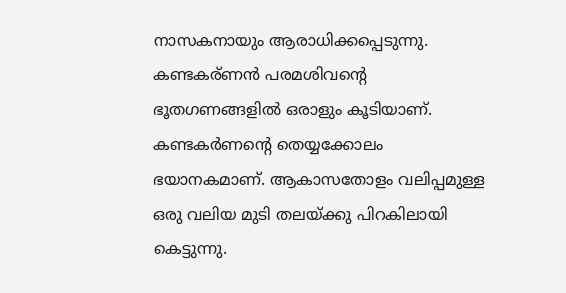നാസകനായും ആരാധിക്കപ്പെടുന്നു. കണ്ടകര്ണന്‍ പരമശിവന്റെ ഭൂതഗണങ്ങളില്‍ ഒരാളും കൂടിയാണ്. കണ്ടകര്‍ണന്റെ തെയ്യക്കോലം ഭയാനകമാണ്. ആകാസതോളം വലിപ്പമുള്ള ഒരു വലിയ മുടി തലയ്ക്കു പിറകിലായി കെട്ടുന്നു.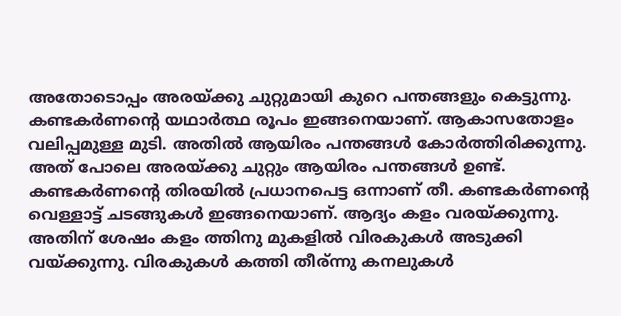അതോടൊപ്പം അരയ്ക്കു ചുറ്റുമായി കുറെ പന്തങ്ങളും കെട്ടുന്നു. കണ്ടകര്‍ണന്റെ യഥാര്‍ത്ഥ രൂപം ഇങ്ങനെയാണ്. ആകാസതോളം വലിപ്പമുള്ള മുടി. അതില്‍ ആയിരം പന്തങ്ങള്‍ കോര്‍ത്തിരിക്കുന്നു. അത് പോലെ അരയ്ക്കു ചുറ്റും ആയിരം പന്തങ്ങള്‍ ഉണ്ട്. കണ്ടകര്‍ണന്റെ തിരയില്‍ പ്രധാനപെട്ട ഒന്നാണ് തീ. കണ്ടകര്‍ണന്റെ വെള്ളാട്ട് ചടങ്ങുകള്‍ ഇങ്ങനെയാണ്. ആദ്യം കളം വരയ്ക്കുന്നു. അതിന് ശേഷം കളം ത്തിനു മുകളില്‍ വിരകുകള്‍ അടുക്കി വയ്ക്കുന്നു. വിരകുകള്‍ കത്തി തീര്ന്നു കനലുകള്‍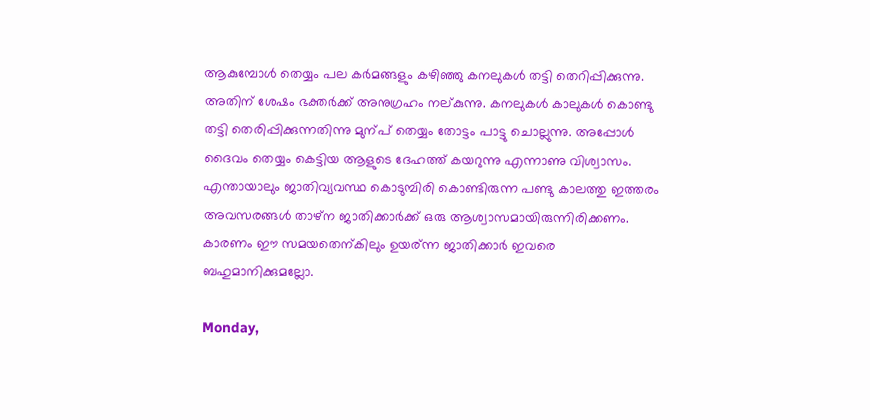ആകുമ്പോള്‍ തെയ്യം പല കര്‍മങ്ങളും കഴിഞ്ഞു കനലുകള്‍ തട്ടി തെറിപ്പിക്കുന്നു. അതിന് ശേഷം ഭക്തര്‍ക്ക്‌ അനുഗ്രഹം നല്കുന്നു. കനലുകള്‍ കാലുകള്‍ കൊണ്ടു തട്ടി തെരിപ്പിക്കുന്നതിന്നു മുന്പ് തെയ്യം തോട്ടം പാട്ടു ചൊല്ലുന്നു. അപ്പോള്‍ ദൈവം തെയ്യം കെട്ടിയ ആളുടെ ദേഹത്ത് കയറുന്നു എന്നാണു വിശ്വാസം. എന്തായാലും ജാതിവ്യവസ്ഥ കൊടുമ്പിരി കൊണ്ടിരുന്ന പണ്ടു കാലത്തു ഇത്തരം അവസരങ്ങള്‍ താഴ്ന ജാതിക്കാര്‍ക്ക് ഒരു ആശ്വാസമായിരുന്നിരിക്കണം. കാരണം ഈ സമയതെന്കിലും ഉയര്ന്ന ജാതിക്കാര്‍ ഇവരെ ബഹുമാനിക്കുമല്ലോ.

Monday,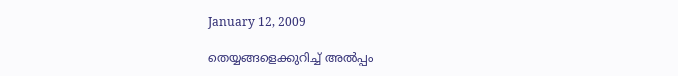January 12, 2009

തെയ്യങ്ങളെക്കുറിച്ച് അല്‍പ്പം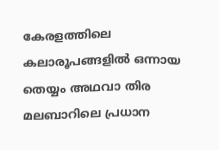കേരളത്തിലെ കലാരൂപങ്ങളില്‍ ഒന്നായ തെയ്യം അഥവാ തിര മലബാറിലെ പ്രധാന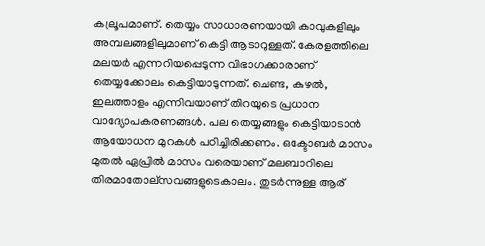കല്രൂപമാണ്. തെയ്യം സാധാരണയായി കാവുകളിലും അമ്പലങ്ങളിലുമാണ് കെട്ടി ആടാറുള്ളത്. കേരളത്തിലെ മലയര്‍ എന്നറിയപ്പെടുന്ന വിഭാഗക്കാരാണ് തെയ്യക്കോലം കെട്ടിയാടുന്നത്‌. ചെണ്ട, കുഴല്‍, ഇലത്താളം എന്നിവയാണ് തിറയുടെ പ്രധാന വാദ്യോപകരണങ്ങള്‍. പല തെയ്യങ്ങളും കെട്ടിയാടാന്‍ ആയോധന മുറകള്‍ പഠിച്ചിരിക്കണം. ഒക്ടോബര്‍ മാസം മുതല്‍ ഏപ്രില്‍ മാസം വരെയാണ് മലബാറിലെ തിരമാതോല്സവങ്ങളുടെകാലം. തുടര്‍ന്നുള്ള ആര്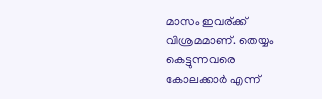മാസം ഇവര്ക്ക് വിശ്രമമാണ്. തെയ്യം കെട്ടുന്നവരെ കോലക്കാര്‍ എന്ന്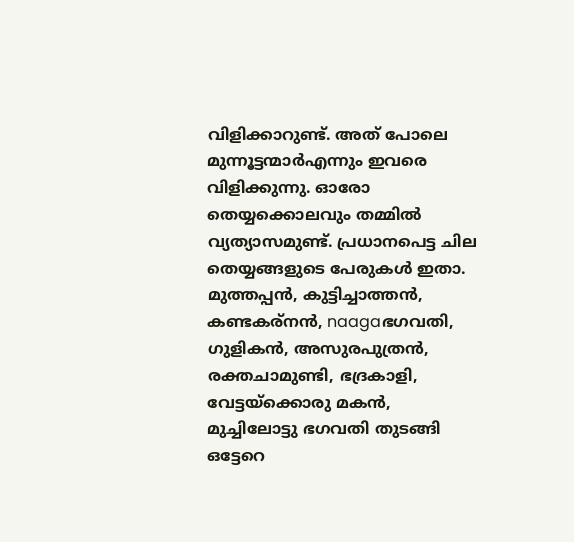വിളിക്കാറുണ്ട്. അത് പോലെ മുന്നൂട്ടന്മാര്‍എന്നും ഇവരെ വിളിക്കുന്നു. ഓരോ തെയ്യക്കൊലവും തമ്മില്‍ വ്യത്യാസമുണ്ട്. പ്രധാനപെട്ട ചില തെയ്യങ്ങളുടെ പേരുകള്‍ ഇതാ. മുത്തപ്പന്‍, കുട്ടിച്ചാത്തന്‍, കണ്ടകര്നന്‍, naagaഭഗവതി, ഗുളികന്‍, അസുരപുത്രന്‍, രക്തചാമുണ്ടി, ഭദ്രകാളി, വേട്ടയ്ക്കൊരു മകന്‍, മുച്ചിലോട്ടു ഭഗവതി തുടങ്ങി ഒട്ടേറെ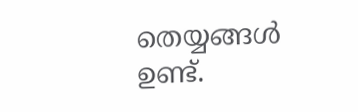തെയ്യങ്ങള്‍ ഉണ്ട്.